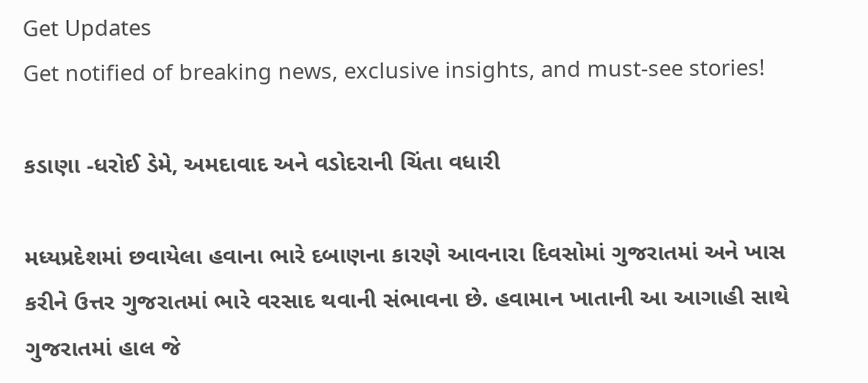Get Updates
Get notified of breaking news, exclusive insights, and must-see stories!

કડાણા -ધરોઈ ડેમે, અમદાવાદ અને વડોદરાની ચિંતા વધારી

મધ્યપ્રદેશમાં છવાયેલા હવાના ભારે દબાણના કારણે આવનારા દિવસોમાં ગુજરાતમાં અને ખાસ કરીને ઉત્તર ગુજરાતમાં ભારે વરસાદ થવાની સંભાવના છે. હવામાન ખાતાની આ આગાહી સાથે ગુજરાતમાં હાલ જે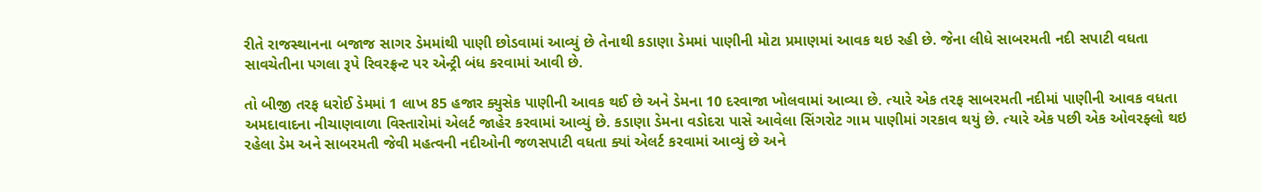રીતે રાજસ્થાનના બજાજ સાગર ડેમમાંથી પાણી છોડવામાં આવ્યું છે તેનાથી કડાણા ડેમમાં પાણીની મોટા પ્રમાણમાં આવક થઇ રહી છે. જેના લીધે સાબરમતી નદી સપાટી વધતા સાવચેતીના પગલા રૂપે રિવરફ્રન્ટ પર એન્ટ્રી બંધ કરવામાં આવી છે.

તો બીજી તરફ ધરોઈ ડેમમાં 1 લાખ 85 હજાર ક્યુસેક પાણીની આવક થઈ છે અને ડેમના 10 દરવાજા ખોલવામાં આવ્યા છે. ત્યારે એક તરફ સાબરમતી નદીમાં પાણીની આવક વધતા અમદાવાદના નીચાણવાળા વિસ્તારોમાં એલર્ટ જાહેર કરવામાં આવ્યું છે. કડાણા ડેમના વડોદરા પાસે આવેલા સિંગરોટ ગામ પાણીમાં ગરકાવ થયું છે. ત્યારે એક પછી એક ઓવરફ્લો થઇ રહેલા ડેમ અને સાબરમતી જેવી મહત્વની નદીઓની જળસપાટી વધતા ક્યાં એલર્ટ કરવામાં આવ્યું છે અને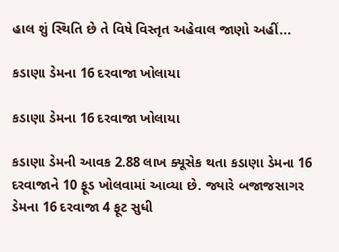હાલ શું સ્થિતિ છે તે વિષે વિસ્તૃત અહેવાલ જાણો અહીં...

કડાણા ડેમના 16 દરવાજા ખોલાયા

કડાણા ડેમના 16 દરવાજા ખોલાયા

કડાણા ડેમની આવક 2.88 લાખ ક્યૂસેક થતા કડાણા ડેમના 16 દરવાજાને 10 ફૂડ ખોલવામાં આવ્યા છે. જ્યારે બજાજસાગર ડેમના 16 દરવાજા 4 ફૂટ સુધી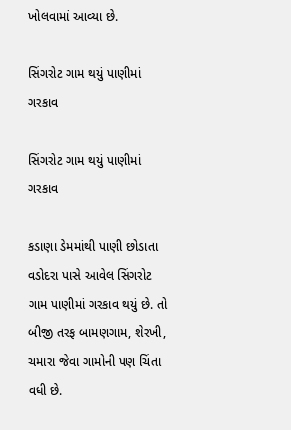ખોલવામાં આવ્યા છે.

સિંગરોટ ગામ થયું પાણીમાં ગરકાવ

સિંગરોટ ગામ થયું પાણીમાં ગરકાવ

કડાણા ડેમમાંથી પાણી છોડાતા વડોદરા પાસે આવેલ સિંગરોટ ગામ પાણીમાં ગરકાવ થયું છે. તો બીજી તરફ બામણગામ, શેરખી, ચમારા જેવા ગામોની પણ ચિંતા વધી છે.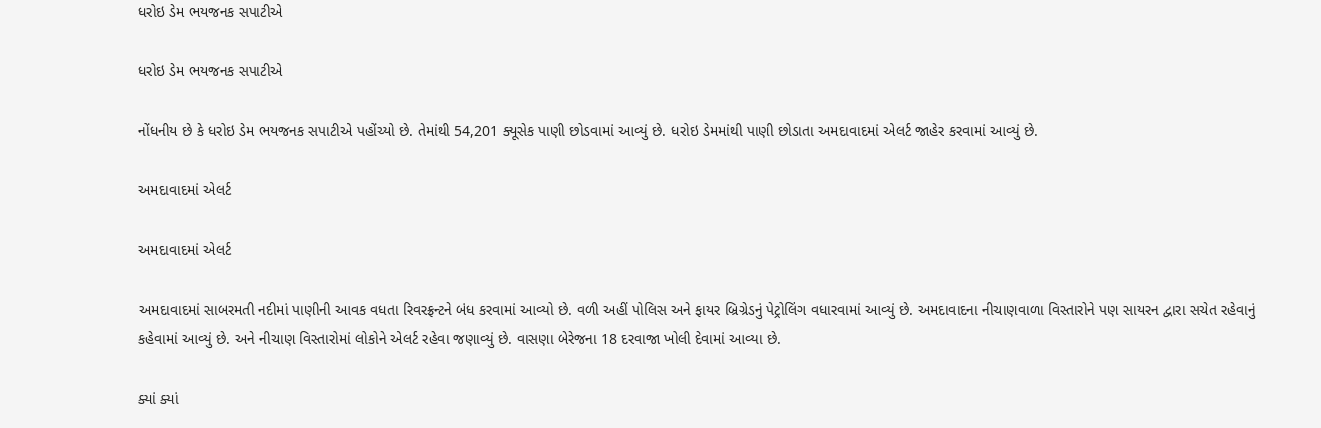ધરોઇ ડેમ ભયજનક સપાટીએ

ધરોઇ ડેમ ભયજનક સપાટીએ

નોંધનીય છે કે ધરોઇ ડેમ ભયજનક સપાટીએ પહોંચ્યો છે. તેમાંથી 54,201 ક્યૂસેક પાણી છોડવામાં આવ્યું છે. ધરોઇ ડેમમાંથી પાણી છોડાતા અમદાવાદમાં એલર્ટ જાહેર કરવામાં આવ્યું છે.

અમદાવાદમાં એલર્ટ

અમદાવાદમાં એલર્ટ

અમદાવાદમાં સાબરમતી નદીમાં પાણીની આવક વધતા રિવરફ્રન્ટને બંધ કરવામાં આવ્યો છે. વળી અહીં પોલિસ અને ફાયર બ્રિગ્રેડનું પેટ્રોલિંગ વધારવામાં આવ્યું છે. અમદાવાદના નીચાણવાળા વિસ્તારોને પણ સાયરન દ્વારા સચેત રહેવાનું કહેવામાં આવ્યું છે. અને નીચાણ વિસ્તારોમાં લોકોને એલર્ટ રહેવા જણાવ્યું છે. વાસણા બેરેજના 18 દરવાજા ખોલી દેવામાં આવ્યા છે.

ક્યાં ક્યાં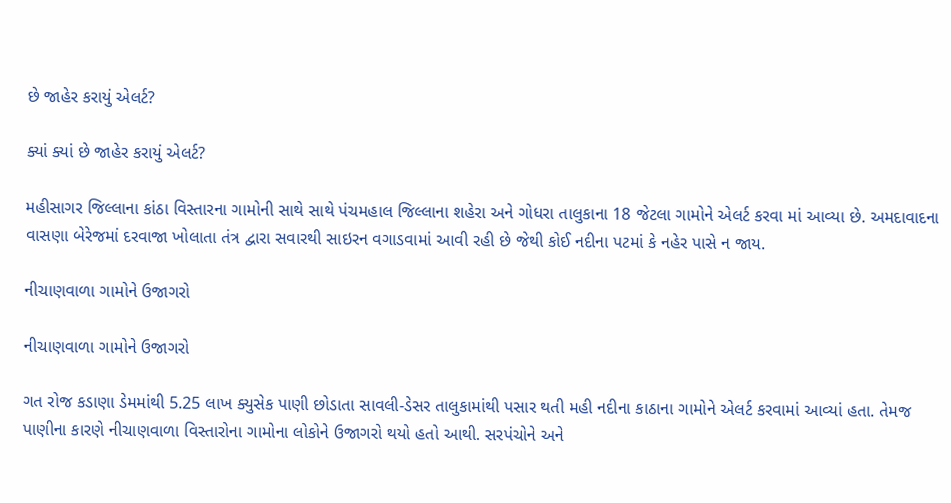છે જાહેર કરાયું એલર્ટ?

ક્યાં ક્યાં છે જાહેર કરાયું એલર્ટ?

મહીસાગર જિલ્લાના કાંઠા વિસ્તારના ગામોની સાથે સાથે પંચમહાલ જિલ્લાના શહેરા અને ગોધરા તાલુકાના 18 જેટલા ગામોને એલર્ટ કરવા માં આવ્યા છે. અમદાવાદના વાસણા બેરેજમાં દરવાજા ખોલાતા તંત્ર દ્વારા સવારથી સાઇરન વગાડવામાં આવી રહી છે જેથી કોઈ નદીના પટમાં કે નહેર પાસે ન જાય.

નીચાણવાળા ગામોને ઉજાગરો

નીચાણવાળા ગામોને ઉજાગરો

ગત રોજ કડાણા ડેમમાંથી 5.25 લાખ ક્યુસેક પાણી છોડાતા સાવલી-ડેસર તાલુકામાંથી પસાર થતી મહી નદીના કાઠાના ગામોને એલર્ટ કરવામાં આવ્યાં હતા. તેમજ પાણીના કારણે નીચાણવાળા વિસ્તારોના ગામોના લોકોને ઉજાગરો થયો હતો આથી. સરપંચોને અને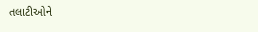તલાટીઓને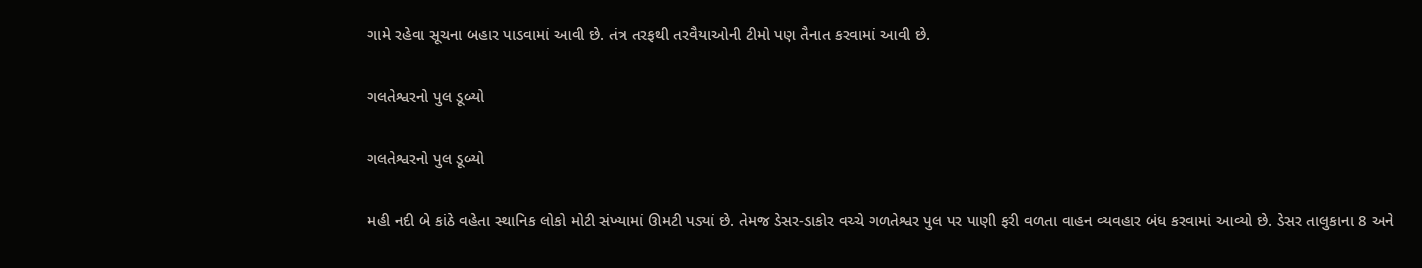ગામે રહેવા સૂચના બહાર પાડવામાં આવી છે. તંત્ર તરફથી તરવૈયાઓની ટીમો પણ તૈનાત કરવામાં આવી છે.

ગલતેશ્વરનો પુલ ડૂબ્યો

ગલતેશ્વરનો પુલ ડૂબ્યો

મહી નદી બે કાંઠે વહેતા સ્થાનિક લોકો મોટી સંખ્યામાં ઊમટી પડ્યાં છે. તેમજ ડેસર-ડાકોર વચ્ચે ગળતેશ્વર પુલ પર પાણી ફરી વળતા વાહન વ્યવહાર બંધ કરવામાં આવ્યો છે. ડેસર તાલુકાના 8 અને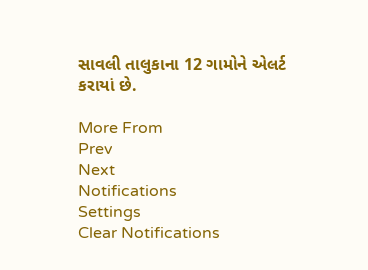સાવલી તાલુકાના 12 ગામોને એલર્ટ કરાયાં છે.

More From
Prev
Next
Notifications
Settings
Clear Notifications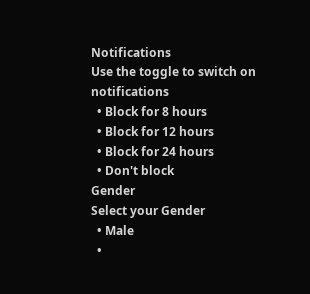Notifications
Use the toggle to switch on notifications
  • Block for 8 hours
  • Block for 12 hours
  • Block for 24 hours
  • Don't block
Gender
Select your Gender
  • Male
  •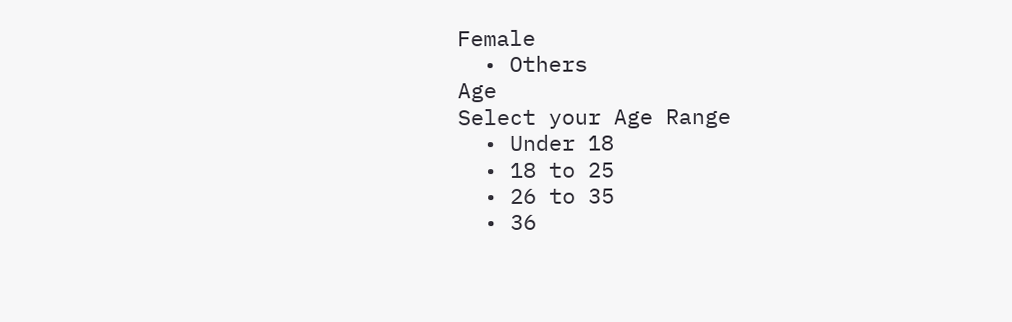Female
  • Others
Age
Select your Age Range
  • Under 18
  • 18 to 25
  • 26 to 35
  • 36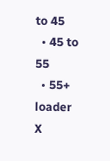to 45
  • 45 to 55
  • 55+
loader
X